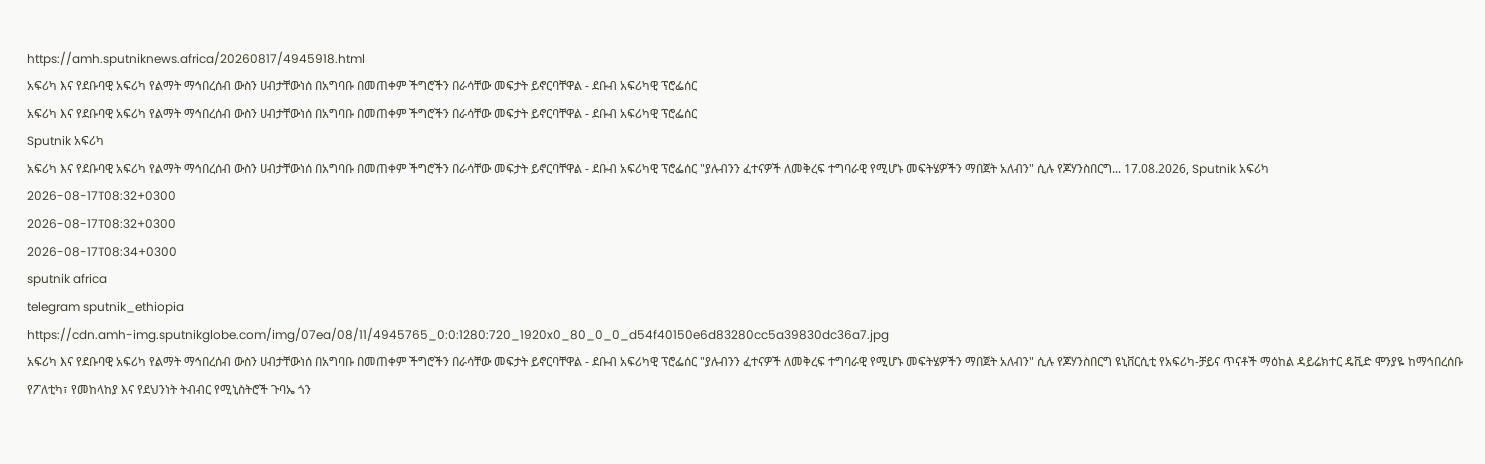https://amh.sputniknews.africa/20260817/4945918.html
አፍሪካ እና የደቡባዊ አፍሪካ የልማት ማኅበረሰብ ውስን ሀብታቸውነሰ በአግባቡ በመጠቀም ችግሮችን በራሳቸው መፍታት ይኖርባቸዋል - ደቡብ አፍሪካዊ ፕሮፌሰር
አፍሪካ እና የደቡባዊ አፍሪካ የልማት ማኅበረሰብ ውስን ሀብታቸውነሰ በአግባቡ በመጠቀም ችግሮችን በራሳቸው መፍታት ይኖርባቸዋል - ደቡብ አፍሪካዊ ፕሮፌሰር
Sputnik አፍሪካ
አፍሪካ እና የደቡባዊ አፍሪካ የልማት ማኅበረሰብ ውስን ሀብታቸውነሰ በአግባቡ በመጠቀም ችግሮችን በራሳቸው መፍታት ይኖርባቸዋል - ደቡብ አፍሪካዊ ፕሮፌሰር "ያሉብንን ፈተናዎች ለመቅረፍ ተግባራዊ የሚሆኑ መፍትሄዎችን ማበጀት አለብን" ሲሉ የጆሃንስበርግ... 17.08.2026, Sputnik አፍሪካ
2026-08-17T08:32+0300
2026-08-17T08:32+0300
2026-08-17T08:34+0300
sputnik africa
telegram sputnik_ethiopia
https://cdn.amh-img.sputnikglobe.com/img/07ea/08/11/4945765_0:0:1280:720_1920x0_80_0_0_d54f40150e6d83280cc5a39830dc36a7.jpg
አፍሪካ እና የደቡባዊ አፍሪካ የልማት ማኅበረሰብ ውስን ሀብታቸውነሰ በአግባቡ በመጠቀም ችግሮችን በራሳቸው መፍታት ይኖርባቸዋል - ደቡብ አፍሪካዊ ፕሮፌሰር "ያሉብንን ፈተናዎች ለመቅረፍ ተግባራዊ የሚሆኑ መፍትሄዎችን ማበጀት አለብን" ሲሉ የጆሃንስበርግ ዩኒቨርሲቲ የአፍሪካ-ቻይና ጥናቶች ማዕከል ዳይሬክተር ዴቪድ ሞንያዬ ከማኅበረሰቡ የፖለቲካ፣ የመከላከያ እና የደህንነት ትብብር የሚኒስትሮች ጉባኤ ጎን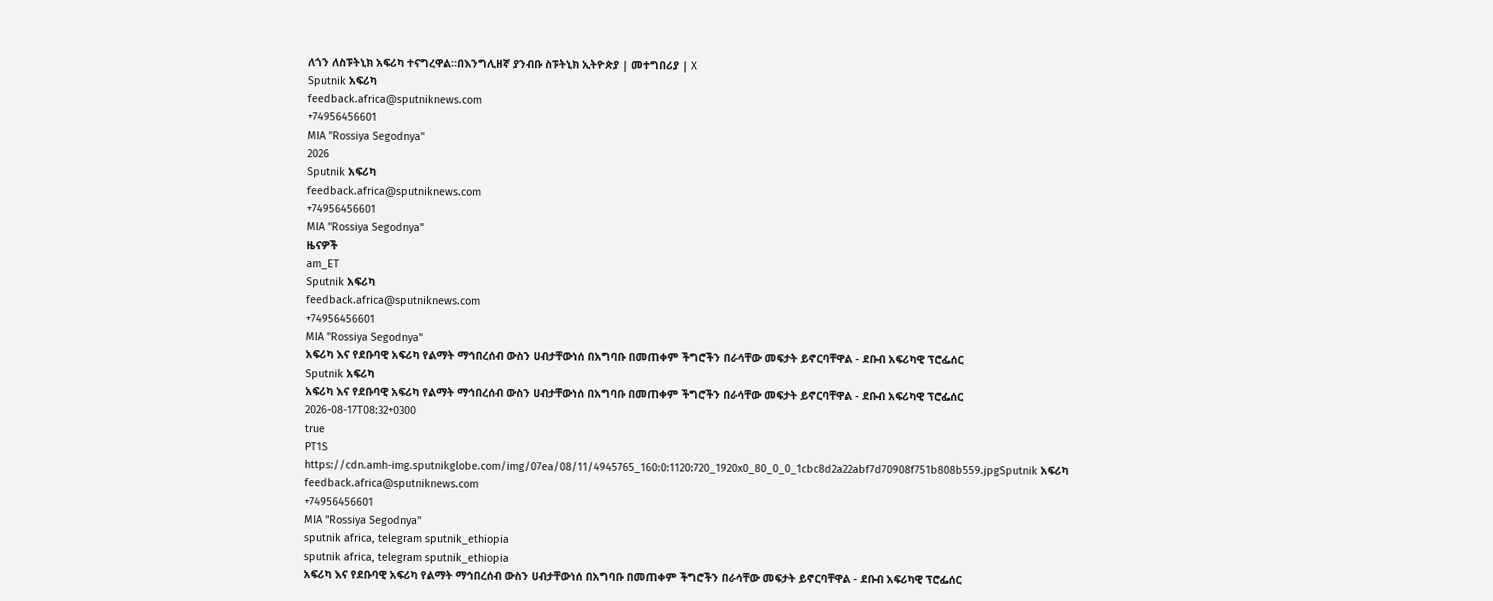ለጎን ለስፑትኒክ አፍሪካ ተናግረዋል።በእንግሊዘኛ ያንብቡ ስፑትኒክ ኢትዮጵያ | መተግበሪያ | X
Sputnik አፍሪካ
feedback.africa@sputniknews.com
+74956456601
MIA "Rossiya Segodnya"
2026
Sputnik አፍሪካ
feedback.africa@sputniknews.com
+74956456601
MIA "Rossiya Segodnya"
ዜናዎች
am_ET
Sputnik አፍሪካ
feedback.africa@sputniknews.com
+74956456601
MIA "Rossiya Segodnya"
አፍሪካ እና የደቡባዊ አፍሪካ የልማት ማኅበረሰብ ውስን ሀብታቸውነሰ በአግባቡ በመጠቀም ችግሮችን በራሳቸው መፍታት ይኖርባቸዋል - ደቡብ አፍሪካዊ ፕሮፌሰር
Sputnik አፍሪካ
አፍሪካ እና የደቡባዊ አፍሪካ የልማት ማኅበረሰብ ውስን ሀብታቸውነሰ በአግባቡ በመጠቀም ችግሮችን በራሳቸው መፍታት ይኖርባቸዋል - ደቡብ አፍሪካዊ ፕሮፌሰር
2026-08-17T08:32+0300
true
PT1S
https://cdn.amh-img.sputnikglobe.com/img/07ea/08/11/4945765_160:0:1120:720_1920x0_80_0_0_1cbc8d2a22abf7d70908f751b808b559.jpgSputnik አፍሪካ
feedback.africa@sputniknews.com
+74956456601
MIA "Rossiya Segodnya"
sputnik africa, telegram sputnik_ethiopia
sputnik africa, telegram sputnik_ethiopia
አፍሪካ እና የደቡባዊ አፍሪካ የልማት ማኅበረሰብ ውስን ሀብታቸውነሰ በአግባቡ በመጠቀም ችግሮችን በራሳቸው መፍታት ይኖርባቸዋል - ደቡብ አፍሪካዊ ፕሮፌሰር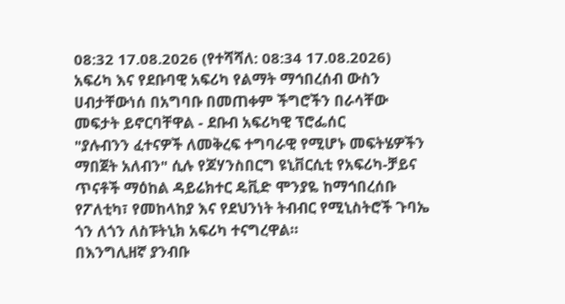08:32 17.08.2026 (የተሻሻለ: 08:34 17.08.2026) አፍሪካ እና የደቡባዊ አፍሪካ የልማት ማኅበረሰብ ውስን ሀብታቸውነሰ በአግባቡ በመጠቀም ችግሮችን በራሳቸው መፍታት ይኖርባቸዋል - ደቡብ አፍሪካዊ ፕሮፌሰር
"ያሉብንን ፈተናዎች ለመቅረፍ ተግባራዊ የሚሆኑ መፍትሄዎችን ማበጀት አለብን" ሲሉ የጆሃንስበርግ ዩኒቨርሲቲ የአፍሪካ-ቻይና ጥናቶች ማዕከል ዳይሬክተር ዴቪድ ሞንያዬ ከማኅበረሰቡ የፖለቲካ፣ የመከላከያ እና የደህንነት ትብብር የሚኒስትሮች ጉባኤ ጎን ለጎን ለስፑትኒክ አፍሪካ ተናግረዋል።
በእንግሊዘኛ ያንብቡ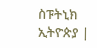ስፑትኒክ ኢትዮጵያ |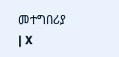መተግበሪያ | X